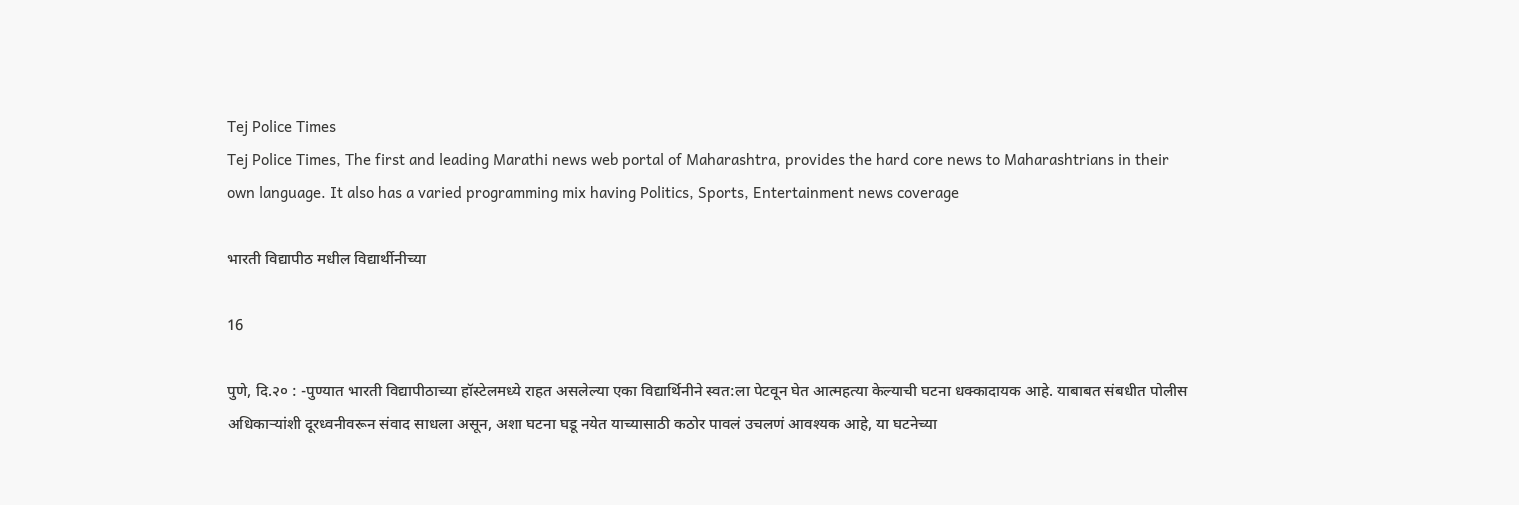Tej Police Times
Tej Police Times, The first and leading Marathi news web portal of Maharashtra, provides the hard core news to Maharashtrians in their own language. It also has a varied programming mix having Politics, Sports, Entertainment news coverage

भारती विद्यापीठ मधील विद्यार्थीनीच्या

16

पुणे, दि.२० : -पुण्यात भारती विद्यापीठाच्या हॉस्टेलमध्ये राहत असलेल्या एका विद्यार्थिनीने स्वत:ला पेटवून घेत आत्महत्या केल्याची घटना धक्कादायक आहे. याबाबत संबधीत पोलीस अधिकाऱ्यांशी दूरध्वनीवरून संवाद साधला असून, अशा घटना घडू नयेत याच्यासाठी कठोर पावलं उचलणं आवश्यक आहे, या घटनेच्या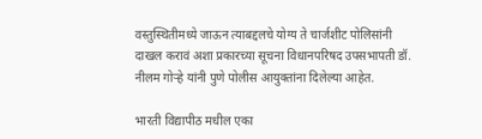वस्तुस्थितीमध्ये जाऊन त्याबद्दलचे योग्य ते चार्जशीट पोलिसांनी दाखल करावं अशा प्रकारच्या सूचना विधानपरिषद उपसभापती डॉ. नीलम गोऱ्हे यांनी पुणे पोलीस आयुक्तांना दिलेल्या आहेत.

भारती विद्यापीठ मधील एका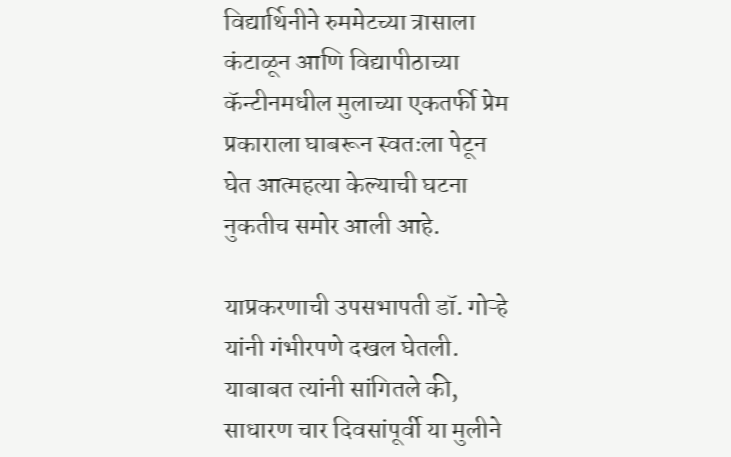विद्यार्थिनीने रुममेटच्या त्रासाला कंटाळून आणि विद्यापीठाच्या कॅन्टीनमधील मुलाच्या एकतर्फी प्रेम प्रकाराला घाबरून स्वतःला पेटून घेत आत्महत्या केल्याची घटना नुकतीच समोर आली आहे.

याप्रकरणाची उपसभापती डॉ. गोऱ्हे यांनी गंभीरपणे दखल घेतली. याबाबत त्यांनी सांगितले की, साधारण चार दिवसांपूर्वी या मुलीने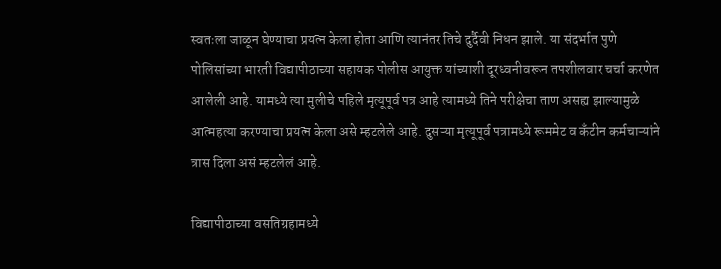स्वतःला जाळून घेण्याचा प्रयत्न केला होता आणि त्यानंतर तिचे दुर्दैवी निधन झाले. या संदर्भात पुणे पोलिसांच्या भारती विद्यापीठाच्या सहायक पोलीस आयुक्त यांच्याशी दूरध्वनीवरून तपशीलवार चर्चा करणेत आलेली आहे. यामध्ये त्या मुलीचे पहिले मृत्यूपूर्व पत्र आहे त्यामध्ये तिने परीक्षेचा ताण असह्य झाल्यामुळे आत्महत्या करण्याचा प्रयत्न केला असे म्हटलेले आहे. दुसऱ्या मृत्यूपूर्व पत्रामध्ये रूममेट व कँटीन कर्मचाऱ्यांने त्रास दिला असं म्हटलेलं आहे.

विद्यापीठाच्या वसतिग्रहामध्ये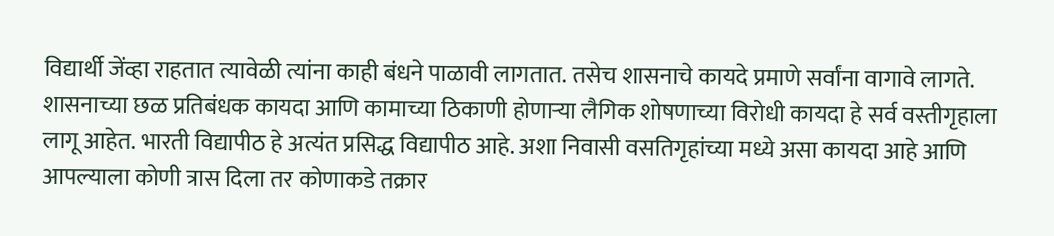विद्यार्थी जेंव्हा राहतात त्यावेळी त्यांना काही बंधने पाळावी लागतात. तसेच शासनाचे कायदे प्रमाणे सर्वांना वागावे लागते. शासनाच्या छळ प्रतिबंधक कायदा आणि कामाच्या ठिकाणी होणाऱ्या लैगिक शोषणाच्या विरोधी कायदा हे सर्व वस्तीगृहाला लागू आहेत. भारती विद्यापीठ हे अत्यंत प्रसिद्ध विद्यापीठ आहे. अशा निवासी वसतिगृहांच्या मध्ये असा कायदा आहे आणि आपल्याला कोणी त्रास दिला तर कोणाकडे तक्रार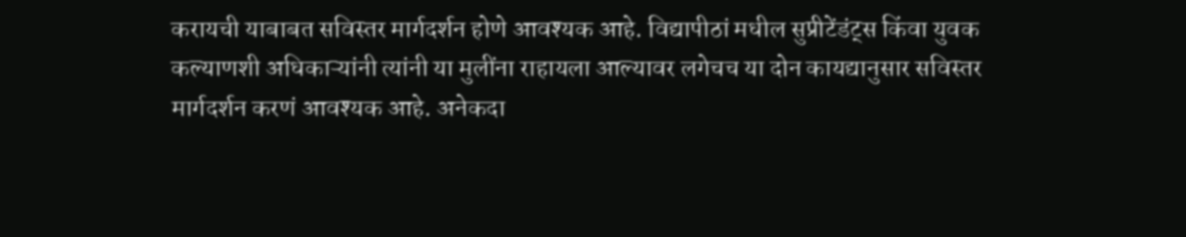करायची याबाबत सविस्तर मार्गदर्शन होणे आवश्यक आहे. विद्यापीठां मधील सुप्रीटेंडंट्स किंवा युवक कल्याणशी अधिकाऱ्यांनी त्यांनी या मुलींना राहायला आल्यावर लगेचच या दोन कायद्यानुसार सविस्तर मार्गदर्शन करणं आवश्यक आहे. अनेकदा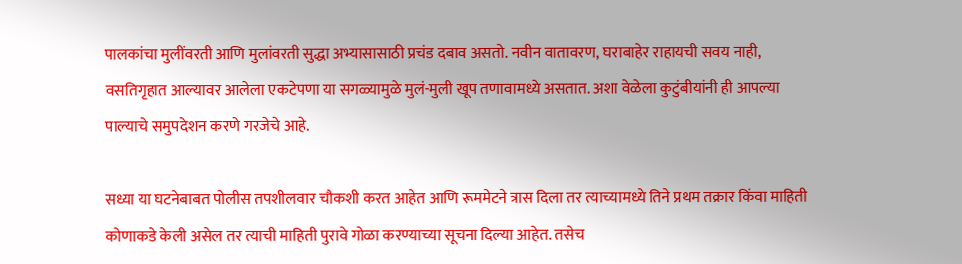पालकांचा मुलींवरती आणि मुलांवरती सुद्धा अभ्यासासाठी प्रचंड दबाव असतो. नवीन वातावरण, घराबाहेर राहायची सवय नाही, वसतिगृहात आल्यावर आलेला एकटेपणा या सगळ्यामुळे मुलं-मुली खूप तणावामध्ये असतात. अशा वेळेला कुटुंबीयांनी ही आपल्या पाल्याचे समुपदेशन करणे गरजेचे आहे.

सध्या या घटनेबाबत पोलीस तपशीलवार चौकशी करत आहेत आणि रूममेटने त्रास दिला तर त्याच्यामध्ये तिने प्रथम तक्रार किंवा माहिती कोणाकडे केली असेल तर त्याची माहिती पुरावे गोळा करण्याच्या सूचना दिल्या आहेत. तसेच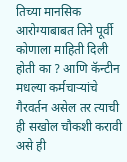तिच्या मानसिक आरोग्याबाबत तिने पूर्वी कोणाला माहिती दिली होती का ? आणि कॅन्टीन मधल्या कर्मचाऱ्यांचे गैरवर्तन असेल तर त्याची ही सखोल चौकशी करावी असे ही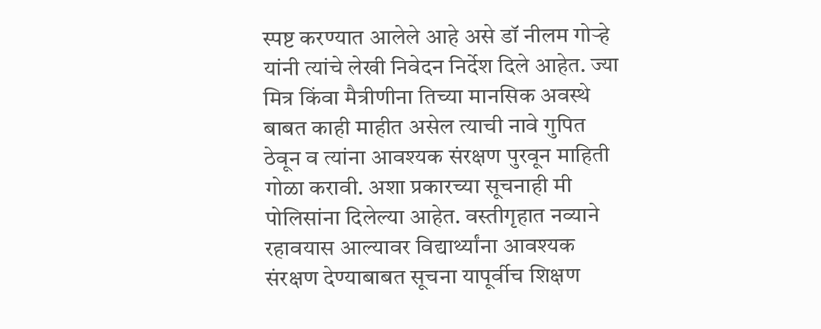स्पष्ट करण्यात आलेले आहे असे डॉ नीलम गोऱ्हे यांनी त्यांचे लेखी निवेदन निर्देश दिले आहेत. ज्या मित्र किंवा मैत्रीणीना तिच्या मानसिक अवस्थे बाबत काही माहीत असेल त्याची नावे गुपित ठेवून व त्यांना आवश्यक संरक्षण पुरवून माहिती गोळा करावी. अशा प्रकारच्या सूचनाही मी पोलिसांना दिलेल्या आहेत. वस्तीगृहात नव्याने रहावयास आल्यावर विद्यार्थ्यांना आवश्यक संरक्षण देण्याबाबत सूचना यापूर्वीच शिक्षण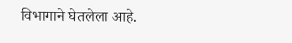विभागाने घेतलेला आहे.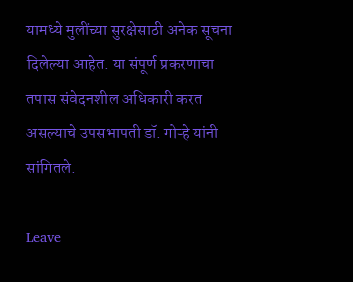यामध्ये मुलींच्या सुरक्षेसाठी अनेक सूचना दिलेल्या आहेत. या संपूर्ण प्रकरणाचा तपास संवेदनशील अधिकारी करत असल्याचे उपसभापती डॉ. गोऱ्हे यांनी सांगितले.

Leave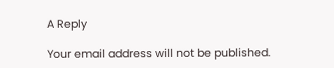A Reply

Your email address will not be published.